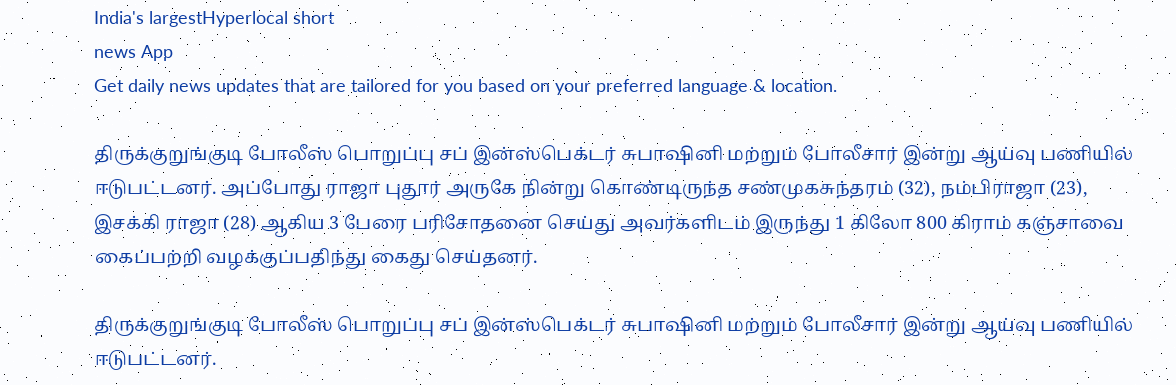India's largestHyperlocal short
news App
Get daily news updates that are tailored for you based on your preferred language & location.

திருக்குறுங்குடி போலீஸ் பொறுப்பு சப் இன்ஸ்பெக்டர் சுபாஷினி மற்றும் போலீசார் இன்று ஆய்வு பணியில் ஈடுபட்டனர். அப்போது ராஜா புதூர் அருகே நின்று கொண்டிருந்த சண்முகசுந்தரம் (32), நம்பிராஜா (23), இசக்கி ராஜா (28) ஆகிய 3 பேரை பரிசோதனை செய்து அவர்களிடம் இருந்து 1 கிலோ 800 கிராம் கஞ்சாவை கைப்பற்றி வழக்குப்பதிந்து கைது செய்தனர்.

திருக்குறுங்குடி போலீஸ் பொறுப்பு சப் இன்ஸ்பெக்டர் சுபாஷினி மற்றும் போலீசார் இன்று ஆய்வு பணியில் ஈடுபட்டனர்.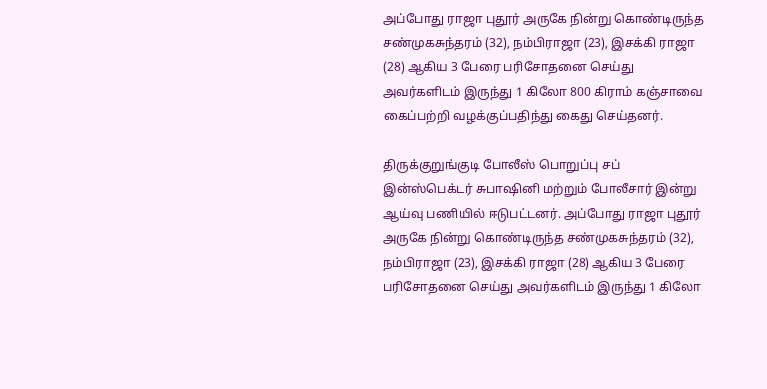அப்போது ராஜா புதூர் அருகே நின்று கொண்டிருந்த சண்முகசுந்தரம் (32), நம்பிராஜா (23), இசக்கி ராஜா (28) ஆகிய 3 பேரை பரிசோதனை செய்து அவர்களிடம் இருந்து 1 கிலோ 800 கிராம் கஞ்சாவை கைப்பற்றி வழக்குப்பதிந்து கைது செய்தனர்.

திருக்குறுங்குடி போலீஸ் பொறுப்பு சப் இன்ஸ்பெக்டர் சுபாஷினி மற்றும் போலீசார் இன்று ஆய்வு பணியில் ஈடுபட்டனர். அப்போது ராஜா புதூர் அருகே நின்று கொண்டிருந்த சண்முகசுந்தரம் (32), நம்பிராஜா (23), இசக்கி ராஜா (28) ஆகிய 3 பேரை பரிசோதனை செய்து அவர்களிடம் இருந்து 1 கிலோ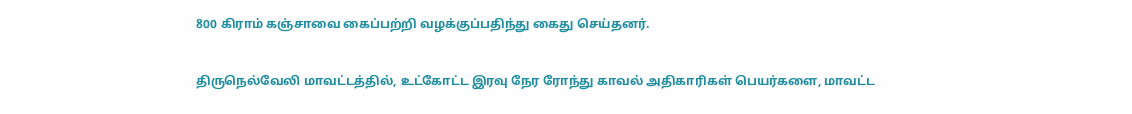800 கிராம் கஞ்சாவை கைப்பற்றி வழக்குப்பதிந்து கைது செய்தனர்.

திருநெல்வேலி மாவட்டத்தில், உட்கோட்ட இரவு நேர ரோந்து காவல் அதிகாரிகள் பெயர்களை, மாவட்ட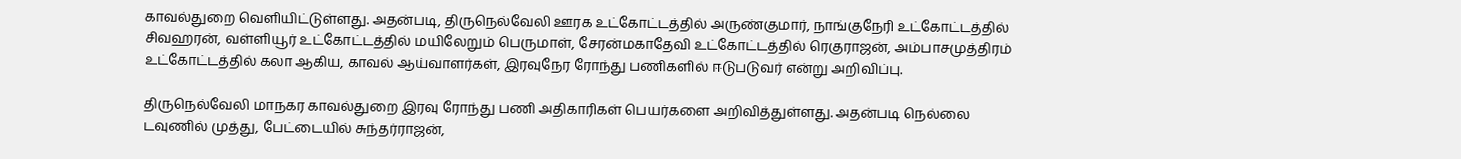காவல்துறை வெளியிட்டுள்ளது. அதன்படி, திருநெல்வேலி ஊரக உட்கோட்டத்தில் அருண்குமார், நாங்குநேரி உட்கோட்டத்தில் சிவஹரன், வள்ளியூர் உட்கோட்டத்தில் மயிலேறும் பெருமாள், சேரன்மகாதேவி உட்கோட்டத்தில் ரெகுராஜன், அம்பாசமுத்திரம் உட்கோட்டத்தில் கலா ஆகிய, காவல் ஆய்வாளர்கள், இரவுநேர ரோந்து பணிகளில் ஈடுபடுவர் என்று அறிவிப்பு.

திருநெல்வேலி மாநகர காவல்துறை இரவு ரோந்து பணி அதிகாரிகள் பெயர்களை அறிவித்துள்ளது. அதன்படி நெல்லை டவுணில் முத்து, பேட்டையில் சுந்தர்ராஜன்,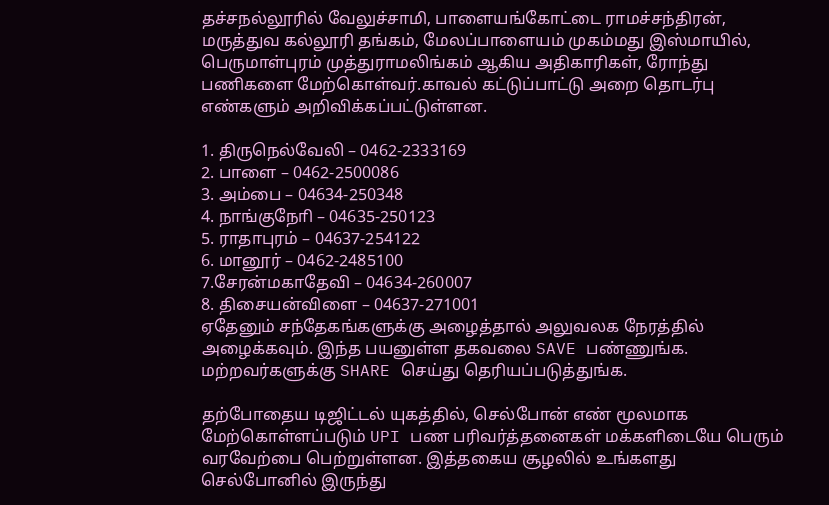தச்சநல்லூரில் வேலுச்சாமி, பாளையங்கோட்டை ராமச்சந்திரன், மருத்துவ கல்லூரி தங்கம், மேலப்பாளையம் முகம்மது இஸ்மாயில், பெருமாள்புரம் முத்துராமலிங்கம் ஆகிய அதிகாரிகள், ரோந்து பணிகளை மேற்கொள்வர்.காவல் கட்டுப்பாட்டு அறை தொடர்பு எண்களும் அறிவிக்கப்பட்டுள்ளன.

1. திருநெல்வேலி – 0462-2333169
2. பாளை – 0462-2500086
3. அம்பை – 04634-250348
4. நாங்குநோி – 04635-250123
5. ராதாபுரம் – 04637-254122
6. மானூர் – 0462-2485100
7.சேரன்மகாதேவி – 04634-260007
8. திசையன்விளை – 04637-271001
ஏதேனும் சந்தேகங்களுக்கு அழைத்தால் அலுவலக நேரத்தில் அழைக்கவும். இந்த பயனுள்ள தகவலை SAVE பண்ணுங்க. மற்றவர்களுக்கு SHARE செய்து தெரியப்படுத்துங்க.

தற்போதைய டிஜிட்டல் யுகத்தில், செல்போன் எண் மூலமாக மேற்கொள்ளப்படும் UPI பண பரிவர்த்தனைகள் மக்களிடையே பெரும் வரவேற்பை பெற்றுள்ளன. இத்தகைய சூழலில் உங்களது செல்போனில் இருந்து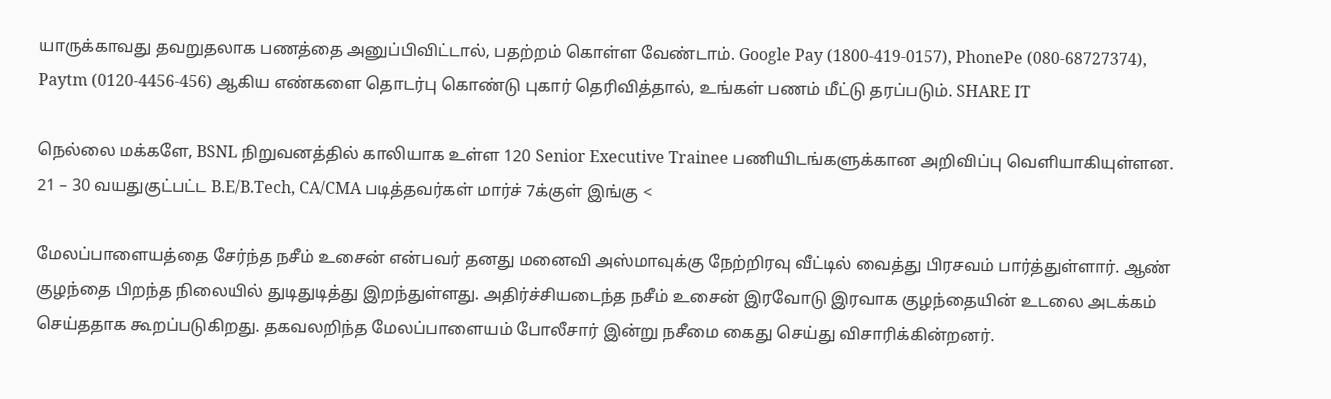யாருக்காவது தவறுதலாக பணத்தை அனுப்பிவிட்டால், பதற்றம் கொள்ள வேண்டாம். Google Pay (1800-419-0157), PhonePe (080-68727374), Paytm (0120-4456-456) ஆகிய எண்களை தொடர்பு கொண்டு புகார் தெரிவித்தால், உங்கள் பணம் மீட்டு தரப்படும். SHARE IT

நெல்லை மக்களே, BSNL நிறுவனத்தில் காலியாக உள்ள 120 Senior Executive Trainee பணியிடங்களுக்கான அறிவிப்பு வெளியாகியுள்ளன. 21 – 30 வயதுகுட்பட்ட B.E/B.Tech, CA/CMA படித்தவர்கள் மார்ச் 7க்குள் இங்கு <

மேலப்பாளையத்தை சேர்ந்த நசீம் உசைன் என்பவர் தனது மனைவி அஸ்மாவுக்கு நேற்றிரவு வீட்டில் வைத்து பிரசவம் பார்த்துள்ளார். ஆண் குழந்தை பிறந்த நிலையில் துடிதுடித்து இறந்துள்ளது. அதிர்ச்சியடைந்த நசீம் உசைன் இரவோடு இரவாக குழந்தையின் உடலை அடக்கம் செய்ததாக கூறப்படுகிறது. தகவலறிந்த மேலப்பாளையம் போலீசார் இன்று நசீமை கைது செய்து விசாரிக்கின்றனர்.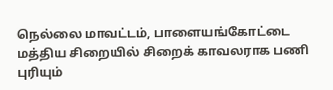நெல்லை மாவட்டம், பாளையங்கோட்டை மத்திய சிறையில் சிறைக் காவலராக பணி புரியும்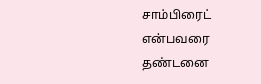சாம்பிரைட் என்பவரை தண்டனை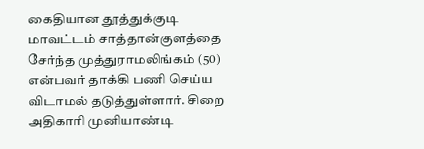கைதியான தூத்துக்குடி மாவட்டம் சாத்தான்குளத்தை சேர்ந்த முத்துராமலிங்கம் (50) என்பவர் தாக்கி பணி செய்ய விடாமல் தடுத்துள்ளார். சிறை அதிகாரி முனியாண்டி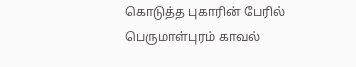கொடுத்த புகாரின் பேரில் பெருமாள்புரம் காவல்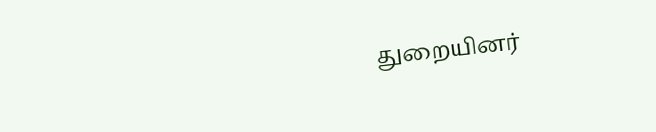துறையினர்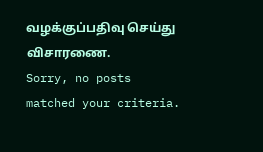வழக்குப்பதிவு செய்து விசாரணை.
Sorry, no posts matched your criteria.